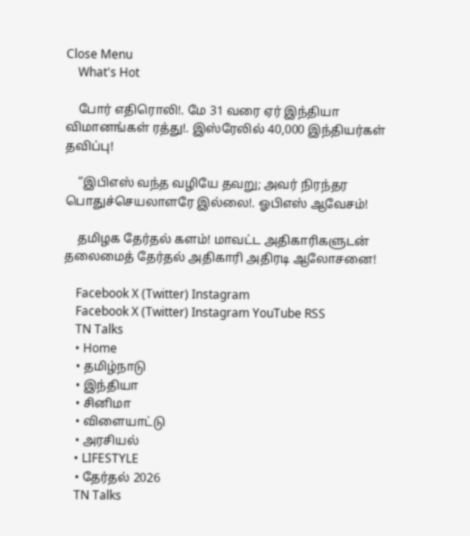Close Menu
    What's Hot

    போர் எதிரொலி!. மே 31 வரை ஏர் இந்தியா விமானங்கள் ரத்து!. இஸ்ரேலில் 40,000 இந்தியர்கள் தவிப்பு!

    “இபிஎஸ் வந்த வழியே தவறு; அவர் நிரந்தர பொதுச்செயலாளரே இல்லை!. ஓபிஎஸ் ஆவேசம்!

    தமிழக தேர்தல் களம்! மாவட்ட அதிகாரிகளுடன் தலைமைத் தேர்தல் அதிகாரி அதிரடி ஆலோசனை!

    Facebook X (Twitter) Instagram
    Facebook X (Twitter) Instagram YouTube RSS
    TN Talks
    • Home
    • தமிழ்நாடு
    • இந்தியா
    • சினிமா
    • விளையாட்டு
    • அரசியல்
    • LIFESTYLE
    • தேர்தல் 2026
    TN Talks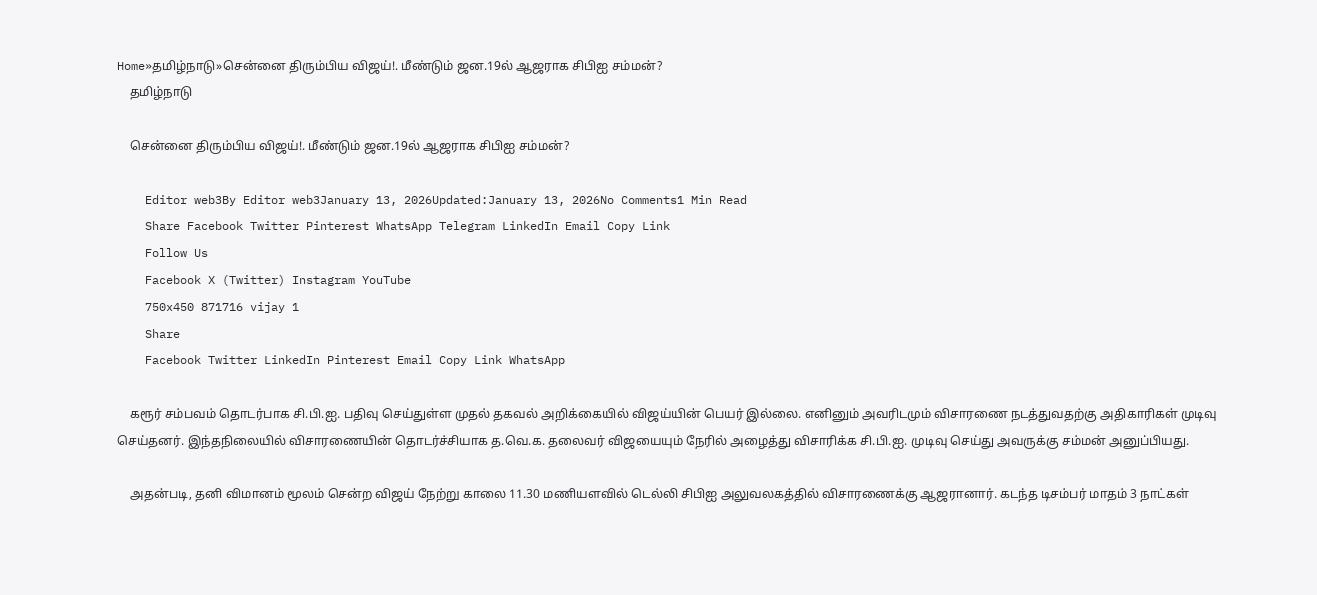Home»தமிழ்நாடு»சென்னை திரும்பிய விஜய்!. மீண்டும் ஜன.19ல் ஆஜராக சிபிஐ சம்மன்?
    தமிழ்நாடு

    சென்னை திரும்பிய விஜய்!. மீண்டும் ஜன.19ல் ஆஜராக சிபிஐ சம்மன்?

    Editor web3By Editor web3January 13, 2026Updated:January 13, 2026No Comments1 Min Read
    Share Facebook Twitter Pinterest WhatsApp Telegram LinkedIn Email Copy Link
    Follow Us
    Facebook X (Twitter) Instagram YouTube
    750x450 871716 vijay 1
    Share
    Facebook Twitter LinkedIn Pinterest Email Copy Link WhatsApp

    கரூர் சம்பவம் தொடர்பாக சி.பி.ஐ. பதிவு செய்துள்ள முதல் தகவல் அறிக்கையில் விஜய்யின் பெயர் இல்லை. எனினும் அவரிடமும் விசாரணை நடத்துவதற்கு அதிகாரிகள் முடிவு செய்தனர். இந்தநிலையில் விசாரணையின் தொடர்ச்சியாக த.வெ.க. தலைவர் விஜயையும் நேரில் அழைத்து விசாரிக்க சி.பி.ஐ. முடிவு செய்து அவருக்கு சம்மன் அனுப்பியது.

    அதன்படி, தனி விமானம் மூலம் சென்ற விஜய் நேற்று காலை 11.30 மணியளவில் டெல்லி சிபிஐ அலுவலகத்தில் விசாரணைக்கு ஆஜரானார். கடந்த டிசம்பர் மாதம் 3 நாட்கள்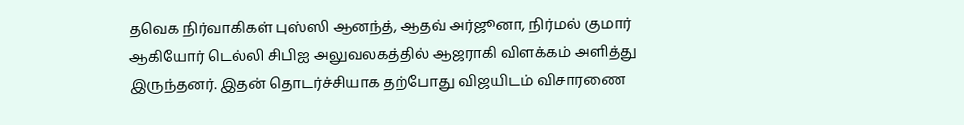தவெக நிர்வாகிகள் புஸ்ஸி ஆனந்த், ஆதவ் அர்ஜூனா, நிர்மல் குமார் ஆகியோர் டெல்லி சிபிஐ அலுவலகத்தில் ஆஜராகி விளக்கம் அளித்து இருந்தனர். இதன் தொடர்ச்சியாக தற்போது விஜயிடம் விசாரணை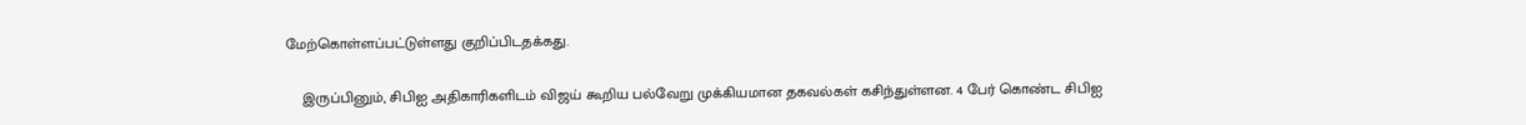மேற்கொள்ளப்பட்டுள்ளது குறிப்பிடதக்கது.

    இருப்பினும், சிபிஐ அதிகாரிகளிடம் விஜய் கூறிய பல்வேறு முக்கியமான தகவல்கள் கசிந்துள்ளன. 4 பேர் கொண்ட சிபிஐ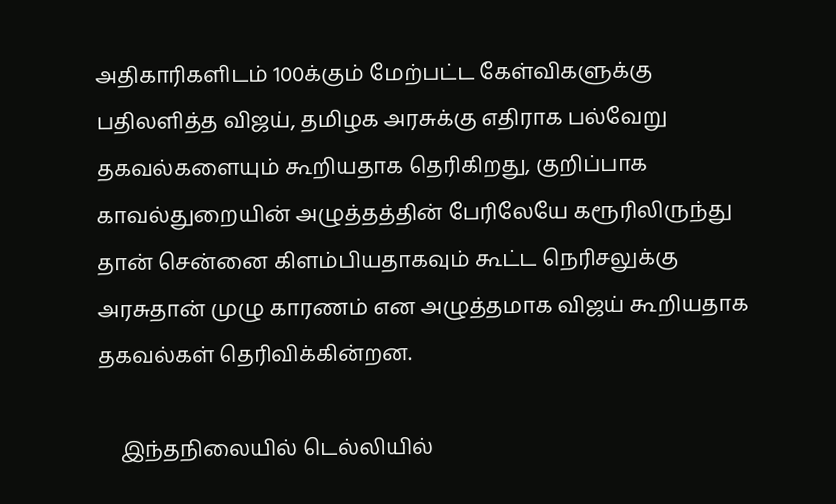அதிகாரிகளிடம் 100க்கும் மேற்பட்ட கேள்விகளுக்கு பதிலளித்த விஜய், தமிழக அரசுக்கு எதிராக பல்வேறு தகவல்களையும் கூறியதாக தெரிகிறது, குறிப்பாக காவல்துறையின் அழுத்தத்தின் பேரிலேயே கரூரிலிருந்து தான் சென்னை கிளம்பியதாகவும் கூட்ட நெரிசலுக்கு அரசுதான் முழு காரணம் என அழுத்தமாக விஜய் கூறியதாக தகவல்கள் தெரிவிக்கின்றன.

    இந்தநிலையில் டெல்லியில்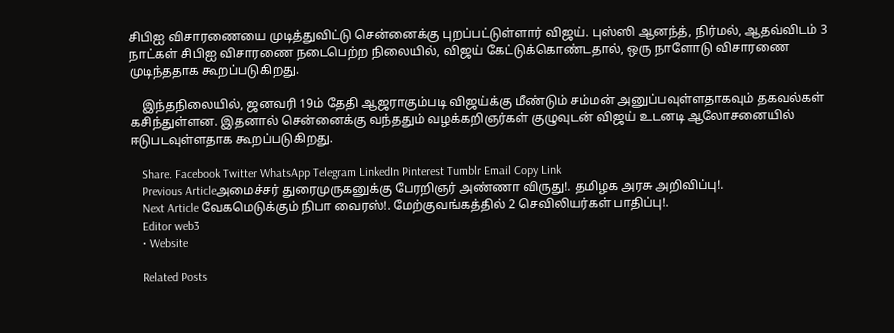சிபிஐ விசாரணையை முடித்துவிட்டு சென்னைக்கு புறப்பட்டுள்ளார் விஜய். புஸ்ஸி ஆனந்த், நிர்மல், ஆதவ்விடம் 3 நாட்கள் சிபிஐ விசாரணை நடைபெற்ற நிலையில், விஜய் கேட்டுக்கொண்டதால், ஒரு நாளோடு விசாரணை முடிந்ததாக கூறப்படுகிறது.

    இந்தநிலையில், ஜனவரி 19ம் தேதி ஆஜராகும்படி விஜய்க்கு மீண்டும் சம்மன் அனுப்பவுள்ளதாகவும் தகவல்கள் கசிந்துள்ளன. இதனால் சென்னைக்கு வந்ததும் வழக்கறிஞர்கள் குழுவுடன் விஜய் உடனடி ஆலோசனையில் ஈடுபடவுள்ளதாக கூறப்படுகிறது.

    Share. Facebook Twitter WhatsApp Telegram LinkedIn Pinterest Tumblr Email Copy Link
    Previous Articleஅமைச்சர் துரைமுருகனுக்கு பேரறிஞர் அண்ணா விருது!. தமிழக அரசு அறிவிப்பு!.
    Next Article வேகமெடுக்கும் நிபா வைரஸ்!. மேற்குவங்கத்தில் 2 செவிலியர்கள் பாதிப்பு!.
    Editor web3
    • Website

    Related Posts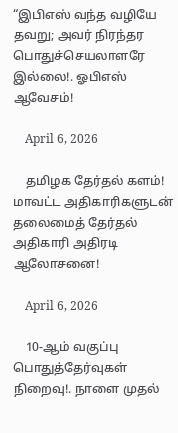“இபிஎஸ் வந்த வழியே தவறு; அவர் நிரந்தர பொதுச்செயலாளரே இல்லை!. ஓபிஎஸ் ஆவேசம்!

    April 6, 2026

    தமிழக தேர்தல் களம்! மாவட்ட அதிகாரிகளுடன் தலைமைத் தேர்தல் அதிகாரி அதிரடி ஆலோசனை!

    April 6, 2026

    10-ஆம் வகுப்பு பொதுத்தேர்வுகள் நிறைவு!. நாளை முதல்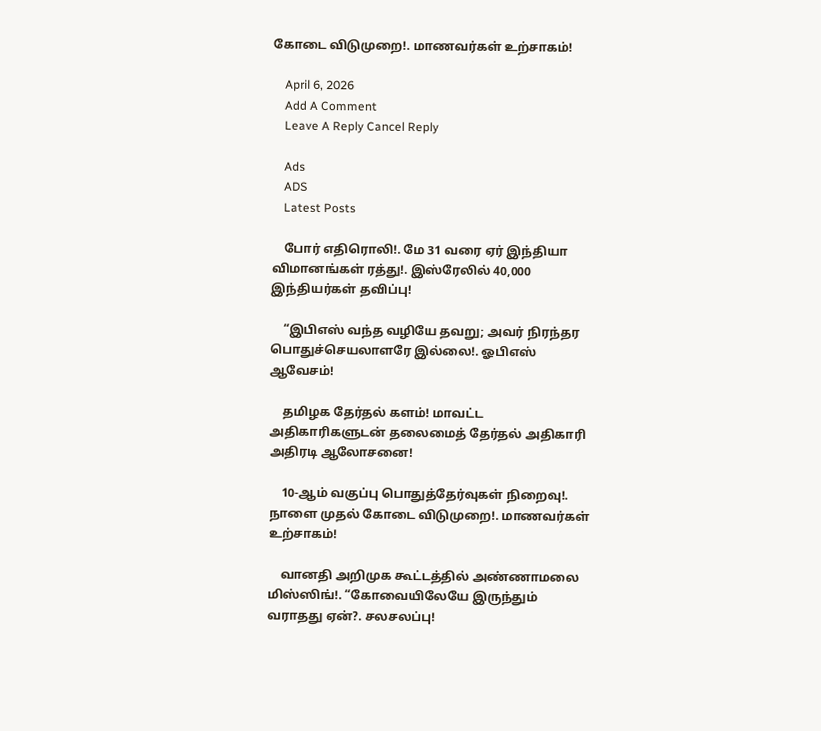கோடை விடுமுறை!. மாணவர்கள் உற்சாகம்!

    April 6, 2026
    Add A Comment
    Leave A Reply Cancel Reply

    Ads
    ADS
    Latest Posts

    போர் எதிரொலி!. மே 31 வரை ஏர் இந்தியா விமானங்கள் ரத்து!. இஸ்ரேலில் 40,000 இந்தியர்கள் தவிப்பு!

    “இபிஎஸ் வந்த வழியே தவறு; அவர் நிரந்தர பொதுச்செயலாளரே இல்லை!. ஓபிஎஸ் ஆவேசம்!

    தமிழக தேர்தல் களம்! மாவட்ட அதிகாரிகளுடன் தலைமைத் தேர்தல் அதிகாரி அதிரடி ஆலோசனை!

    10-ஆம் வகுப்பு பொதுத்தேர்வுகள் நிறைவு!. நாளை முதல் கோடை விடுமுறை!. மாணவர்கள் உற்சாகம்!

    வானதி அறிமுக கூட்டத்தில் அண்ணாமலை மிஸ்ஸிங்!. “கோவையிலேயே இருந்தும் வராதது ஏன்?. சலசலப்பு!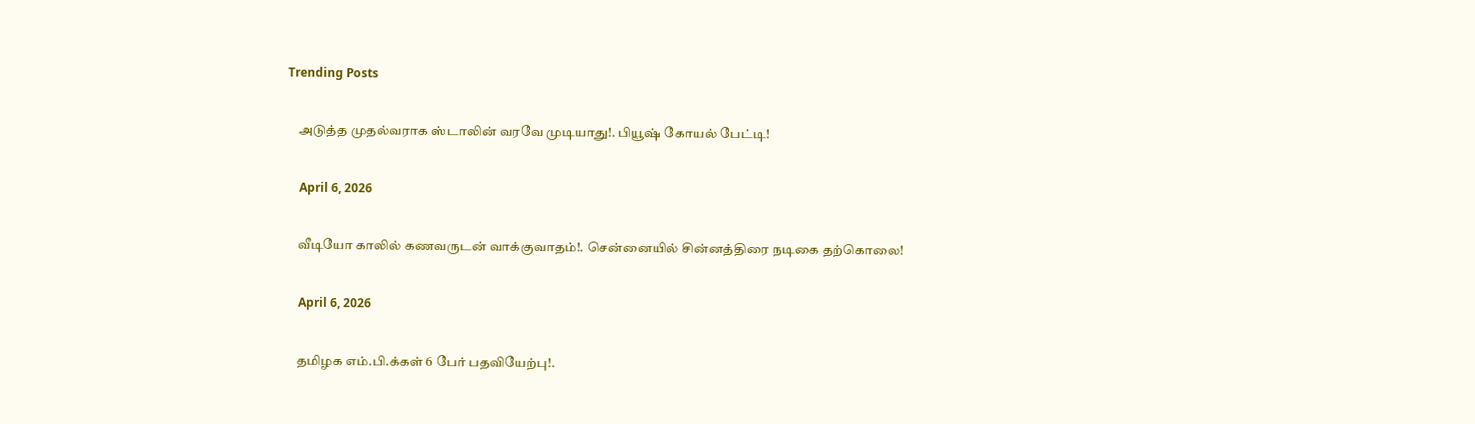Trending Posts

    அடுத்த முதல்வராக ஸ்டாலின் வரவே முடியாது!. பியூஷ் கோயல் பேட்டி!

    April 6, 2026

    வீடியோ காலில் கணவருடன் வாக்குவாதம்!. சென்னையில் சின்னத்திரை நடிகை தற்கொலை!

    April 6, 2026

    தமிழக எம்.பி.க்கள் 6 பேர் பதவியேற்பு!.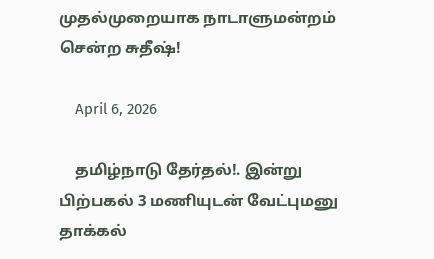முதல்முறையாக நாடாளுமன்றம் சென்ற சுதீஷ்!

    April 6, 2026

    தமிழ்நாடு தேர்தல்!. இன்று பிற்பகல் 3 மணியுடன் வேட்புமனு தாக்கல்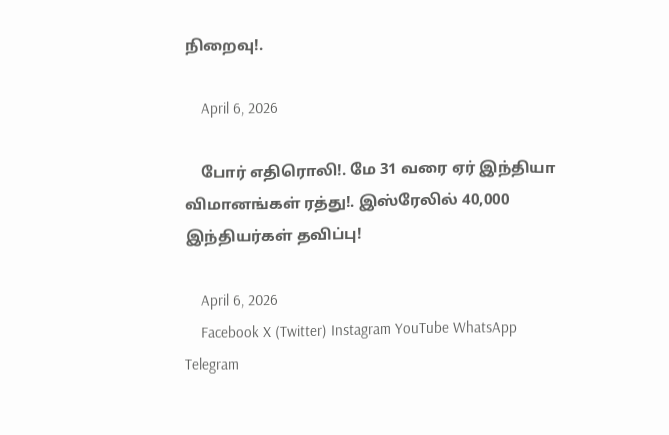நிறைவு!.

    April 6, 2026

    போர் எதிரொலி!. மே 31 வரை ஏர் இந்தியா விமானங்கள் ரத்து!. இஸ்ரேலில் 40,000 இந்தியர்கள் தவிப்பு!

    April 6, 2026
    Facebook X (Twitter) Instagram YouTube WhatsApp Telegram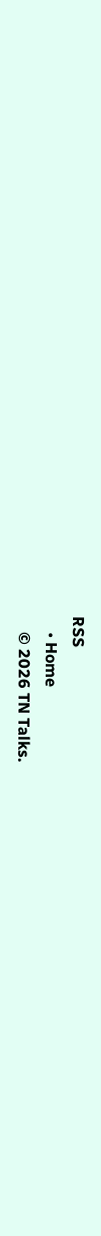RSS
    • Home
    © 2026 TN Talks.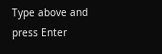Type above and press Enter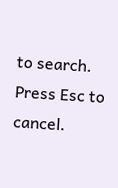to search. Press Esc to cancel.